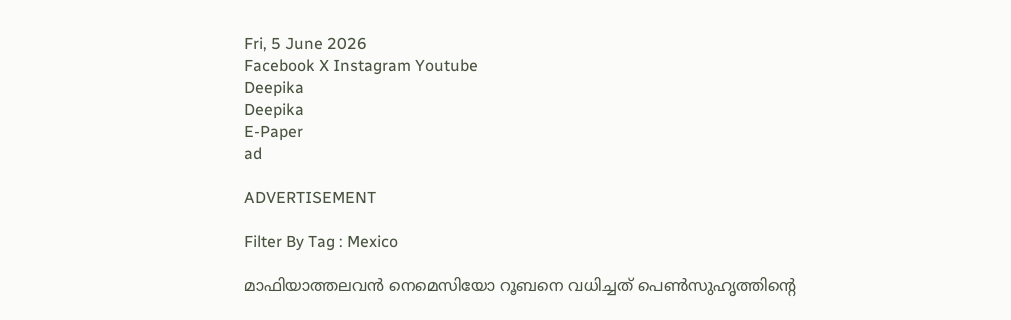Fri, 5 June 2026
Facebook X Instagram Youtube
Deepika
Deepika
E-Paper
ad

ADVERTISEMENT

Filter By Tag : Mexico

മാഫിയാത്തലവൻ നെമെസിയോ റൂബനെ വധിച്ചത് പെൺസുഹൃത്തിന്‍റെ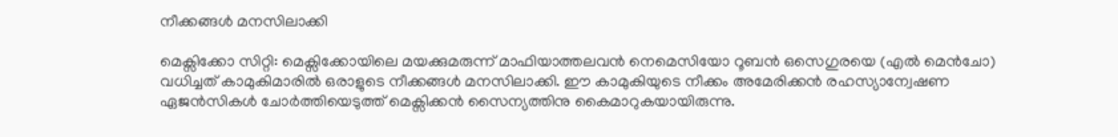നീക്കങ്ങൾ മനസിലാക്കി

മെക്സിക്കോ സിറ്റി: മെക്സിക്കോയിലെ മയക്കുമരുന്ന് മാഫിയാത്തലവൻ നെമെസിയോ റൂബൻ ഒസെഗുരയെ (എൽ മെൻചോ) വധിച്ചത് കാമുകിമാരിൽ ഒരാളുടെ നീക്കങ്ങൾ മനസിലാക്കി. ഈ കാമുകിയുടെ നീക്കം അമേരിക്കൻ രഹസ്യാന്വേഷണ ഏജൻസികൾ ചോർത്തിയെടുത്ത് മെക്സിക്കൻ സൈന്യത്തിനു കൈമാറുകയായിരുന്നു.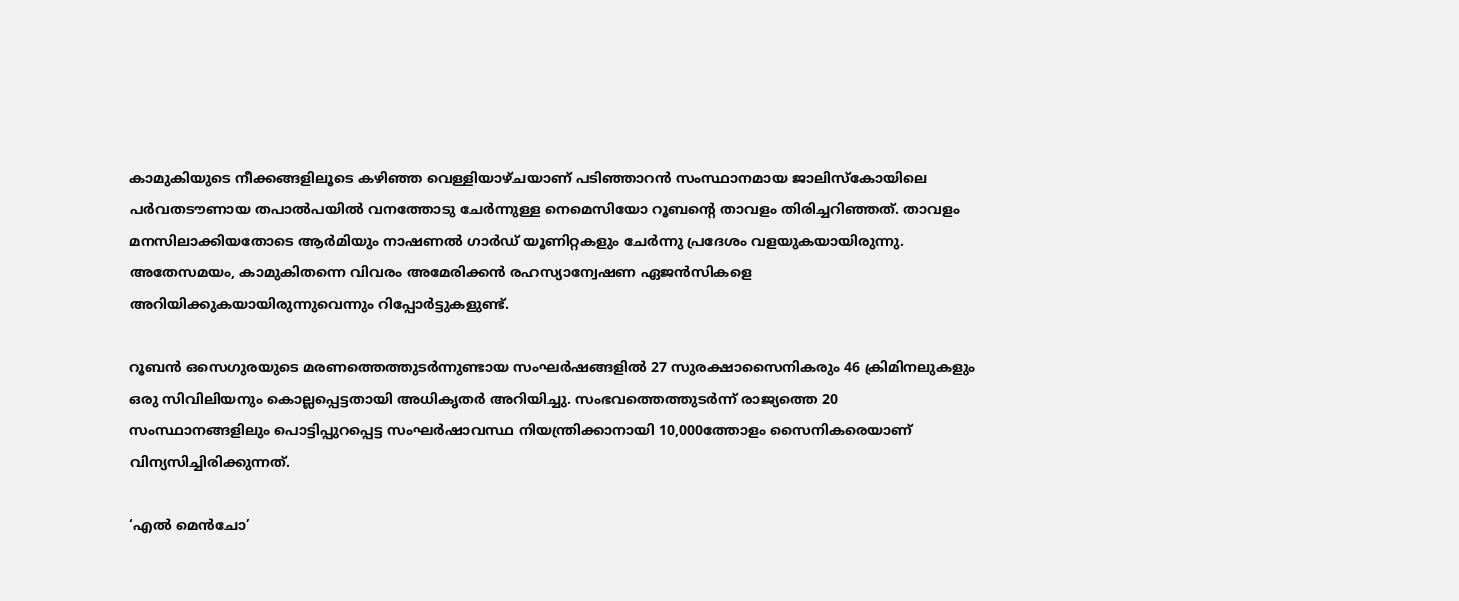കാമുകിയുടെ നീക്കങ്ങളിലൂടെ കഴിഞ്ഞ വെള്ളിയാഴ്ചയാണ് പടിഞ്ഞാറൻ സംസ്ഥാനമായ ജാലിസ്കോയിലെ പർവതടൗണായ തപാൽപയിൽ വനത്തോടു ചേർന്നുള്ള നെമെസിയോ റൂബന്‍റെ താവളം തിരിച്ചറിഞ്ഞത്. താവളം മനസിലാക്കിയതോടെ ആർമിയും നാഷണൽ ഗാർഡ് യൂണിറ്റകളും ചേർന്നു പ്രദേശം വളയുകയായിരുന്നു. അതേസമയം, കാമുകിതന്നെ വിവരം അമേരിക്കൻ രഹസ്യാന്വേഷണ ഏജൻസികളെ അറിയിക്കുകയായിരുന്നുവെന്നും റിപ്പോർട്ടുകളുണ്ട്.

റൂബൻ ഒസെഗുരയുടെ മരണത്തെത്തുടർന്നുണ്ടായ സംഘർഷങ്ങളിൽ 27 സുരക്ഷാസൈനികരും 46 ക്രിമിനലുകളും ഒരു സിവിലിയനും കൊല്ലപ്പെട്ടതായി അധികൃതർ അറിയിച്ചു. സംഭവത്തെത്തുടർന്ന് രാജ്യത്തെ 20 സംസ്ഥാനങ്ങളിലും പൊട്ടിപ്പുറപ്പെട്ട സംഘർഷാവസ്ഥ നിയന്ത്രിക്കാനായി 10,000ത്തോളം സൈനികരെയാണ് വിന്യസിച്ചിരിക്കുന്നത്.

‘എൽ മെൻചോ’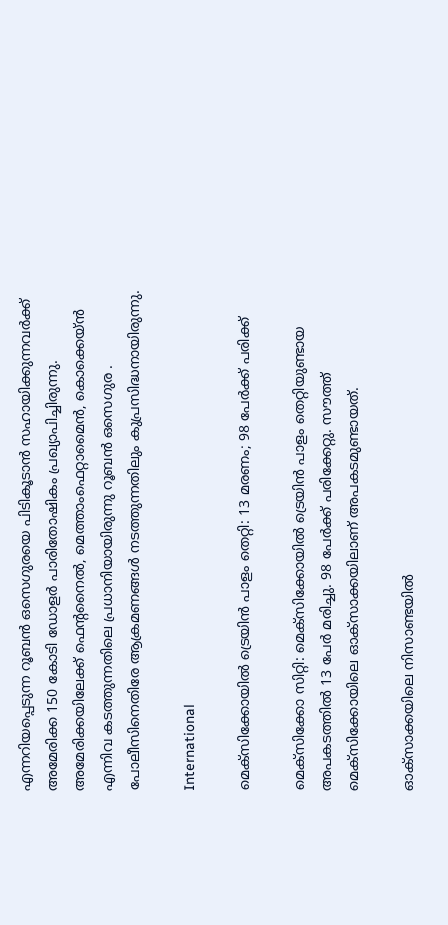എന്നറിയപ്പെടുന്ന റൂബൻ ഒസെഗുരയെ പിടികൂടാൻ സഹായിക്കുന്നവർക്ക് അമേരിക്ക 150 കോടി ഡോളർ പാരിതോഷികം പ്രഖ്യാപിച്ചിരുന്നു. അമേരിക്കയിലേക്ക് ഫെന്‍റനൈൽ, മെത്താംഫെറ്റാമൈൻ, കൊക്കെയ്ൻ എന്നിവ കടത്തുന്നതിലെ പ്രധാനിയായിരുന്നു റൂബൻ ഒസെഗുര . പോലീസിനെതിരേ ആക്രമണങ്ങൾ നടത്തുന്നതിലും കുപ്രസിദ്ധനായിരുന്നു.

International

മെക്സിക്കോയിൽ ട്രെയിൻ പാളം തെറ്റി: 13 മരണം; 98 പേർക്ക് പരിക്ക്

മെക്സിക്കോ സിറ്റി: മെക്സിക്കോയിൽ ട്രെയിൻ പാളം തെറ്റിയുണ്ടായ അപകടത്തിൽ 13 പേർ മരിച്ചു. 98 പേർക്ക് പരിക്കേറ്റു. സൗത്ത് മെക്സിക്കോയിലെ ഓക്സാക്കയിലാണ് അപകടമുണ്ടായത്.

ഓക്സാക്കയിലെ നിസാണ്ടയിൽ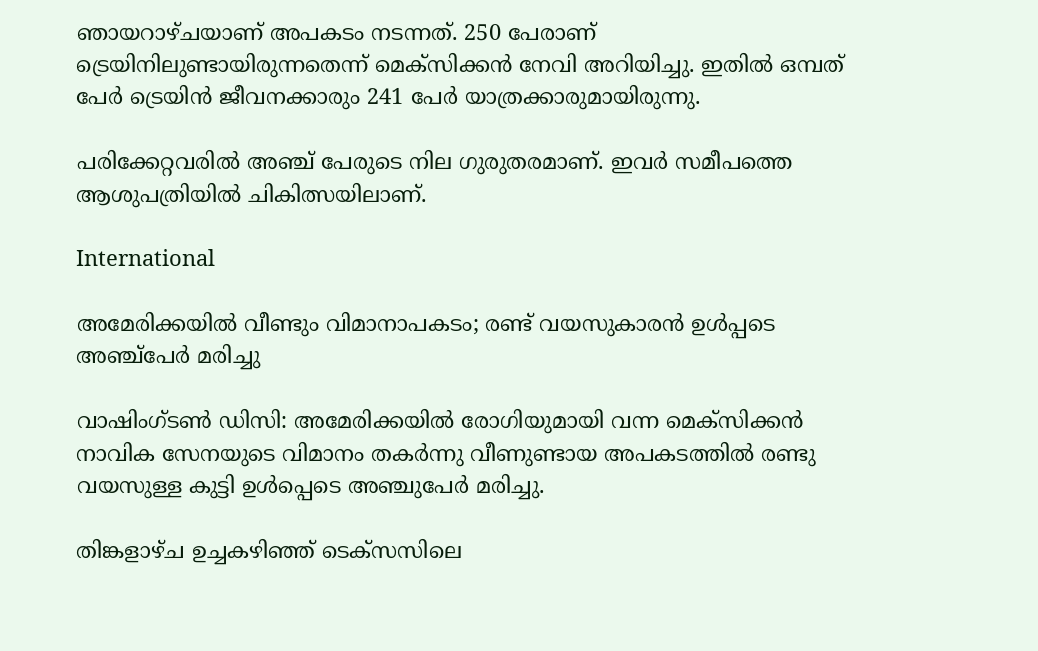ഞായറാഴ്ചയാണ് അപകടം നടന്നത്. 250 പേരാണ് ട്രെയിനിലുണ്ടായിരുന്നതെന്ന് മെക്സിക്കൻ നേവി അറിയിച്ചു. ഇതിൽ ഒമ്പത് പേർ ട്രെയിൻ ജീവനക്കാരും 241 പേർ യാത്രക്കാരുമായിരുന്നു.

പരിക്കേറ്റവരിൽ അഞ്ച് പേരുടെ നില ഗുരുതരമാണ്. ഇവർ സമീപത്തെ ആ‍ശുപത്രിയിൽ ചികിത്സയിലാണ്.

International

അമേരിക്കയിൽ വീണ്ടും വിമാനാപകടം; രണ്ട് വയസുകാരൻ ഉൾപ്പടെ അഞ്ച്പേർ മരിച്ചു

വാഷിംഗ്ടൺ ഡിസി: അമേരിക്കയിൽ രോഗിയുമായി വന്ന മെക്‌സിക്കന്‍ നാവിക സേനയുടെ വിമാനം തകര്‍ന്നു വീണുണ്ടായ അപകടത്തിൽ രണ്ടു വയസുള്ള കുട്ടി ഉള്‍പ്പെടെ അഞ്ചുപേര്‍ മരിച്ചു.

തിങ്കളാഴ്ച ഉച്ചകഴിഞ്ഞ് ടെക്‌സസിലെ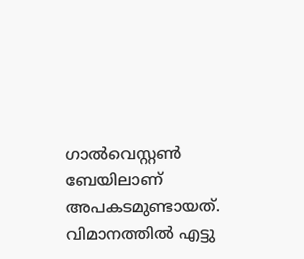ഗാല്‍വെസ്റ്റണ്‍ ബേയിലാണ് അപകടമുണ്ടായത്. വിമാനത്തില്‍ എട്ടു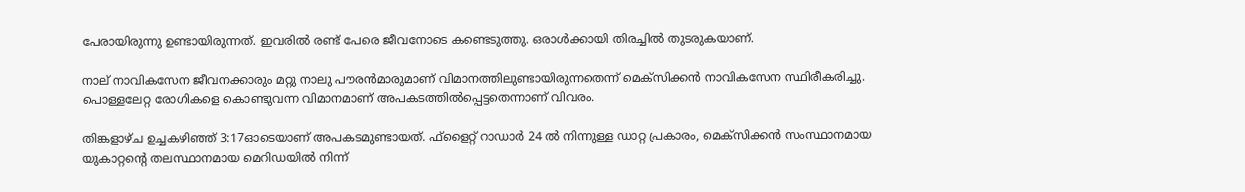പേരായിരുന്നു ഉണ്ടായിരുന്നത്. ഇവരിൽ രണ്ട് പേരെ ജീവനോടെ കണ്ടെടുത്തു. ഒരാൾക്കായി തിരച്ചിൽ തുടരുകയാണ്.

നാല് നാവികസേന ജീവനക്കാരും മറ്റു നാലു പൗരന്‍മാരുമാണ് വിമാനത്തിലുണ്ടായിരുന്നതെന്ന് മെക്‌സിക്കന്‍ നാവികസേന സ്ഥിരീകരിച്ചു. പൊള്ളലേറ്റ രോഗികളെ കൊണ്ടുവന്ന വിമാനമാണ് അപകടത്തില്‍പ്പെട്ടതെന്നാണ് വിവരം.

തിങ്കളാഴ്ച ഉച്ചകഴിഞ്ഞ് 3:17ഓടെയാണ് അപകടമുണ്ടായത്. ഫ്ളൈറ്റ് റാഡാര്‍ 24 ല്‍ നിന്നുള്ള ഡാറ്റ പ്രകാരം, മെക്‌സിക്കന്‍ സംസ്ഥാനമായ യുകാറ്റന്‍റെ തലസ്ഥാനമായ മെറിഡയില്‍ നിന്ന്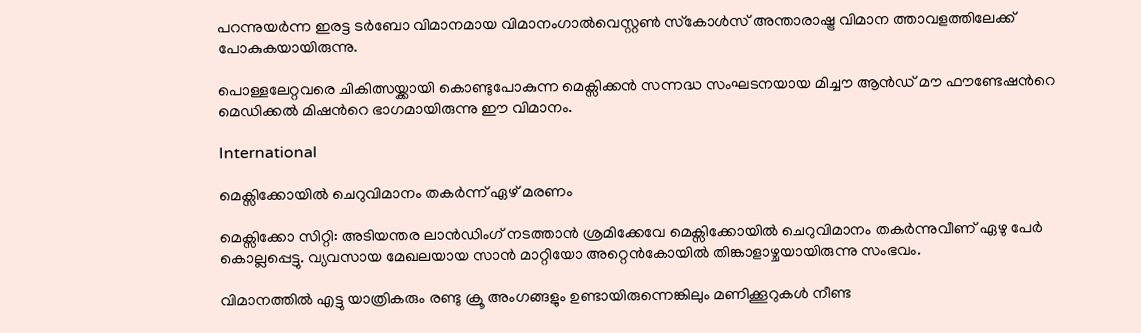പറന്നുയര്‍ന്ന ഇരട്ട ടര്‍ബോ വിമാനമായ വിമാനംഗാല്‍വെസ്റ്റണ്‍ സ്‌കോള്‍സ് അന്താരാഷ്ട്ര വിമാന ത്താവളത്തിലേക്ക് പോകുകയായിരുന്നു.

പൊള്ളലേറ്റവരെ ചികിത്സയ്ക്കായി കൊണ്ടുപോകുന്ന മെക്സിക്കൻ സന്നദ്ധ സംഘടനയായ മിച്ചൗ ആൻഡ് മൗ ഫൗണ്ടേഷന്‍റെ മെഡിക്കൽ മിഷന്‍റെ ഭാഗമായിരുന്നു ഈ വിമാനം.

International

മെക്സിക്കോയിൽ ചെറുവിമാനം തകർന്ന് ഏഴ് മരണം

മെക്സിക്കോ സിറ്റി: അടിയന്തര ലാൻഡിംഗ് നടത്താൻ ശ്രമിക്കേവേ മെക്സിക്കോയിൽ ചെറുവിമാനം തകർന്നുവീണ് ഏഴു പേർ കൊല്ലപ്പെട്ടു. വ്യവസായ മേഖലയായ സാൻ മാറ്റിയോ അറ്റെൻകോയിൽ തിങ്കാളാഴ്ചയായിരുന്നു സംഭവം.

വിമാനത്തിൽ എട്ടു യാത്രികരും രണ്ടു ക്രൂ അംഗങ്ങളും ഉണ്ടായിരുന്നെങ്കിലും മണിക്കൂറുകൾ നീണ്ട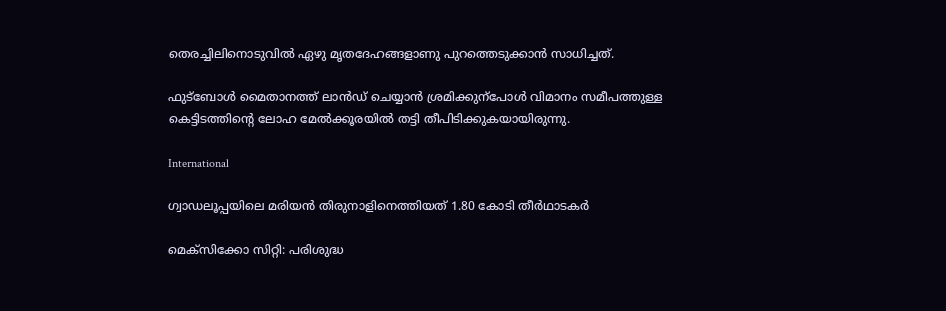തെരച്ചിലിനൊടുവിൽ ഏഴു മൃതദേഹങ്ങളാണു പുറത്തെടുക്കാൻ സാധിച്ചത്.

ഫുട്ബോൾ മൈതാനത്ത് ലാൻഡ് ചെയ്യാൻ ശ്രമിക്കുന്പോൾ വിമാനം സമീപത്തുള്ള കെട്ടിടത്തിന്‍റെ ലോഹ മേൽക്കൂരയിൽ തട്ടി തീപിടിക്കുകയായിരുന്നു.

International

ഗ്വാഡലൂപ്പയിലെ മരിയന്‍ തിരുനാളിനെത്തിയത് 1.80 കോടി തീര്‍ഥാടകര്‍

മെക്സിക്കോ സിറ്റി: പരിശുദ്ധ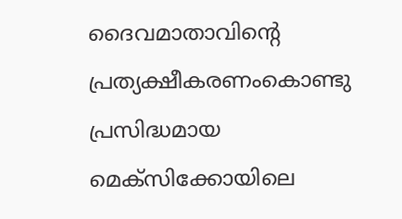ദൈവമാതാവിന്‍റെ പ്രത്യക്ഷീകരണംകൊണ്ടു പ്രസിദ്ധമായ മെക്സിക്കോയിലെ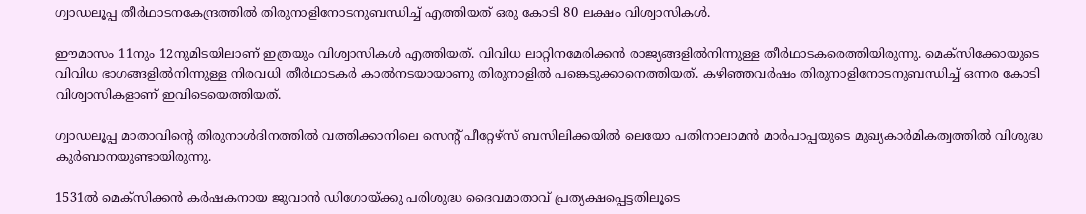ഗ്വാഡലൂപ്പ തീർഥാടനകേന്ദ്രത്തിൽ തിരുനാളിനോടനുബന്ധിച്ച് എത്തിയത് ഒരു കോടി 80 ലക്ഷം വിശ്വാസികൾ.

ഈമാസം 11നും 12നുമിടയിലാണ് ഇത്രയും വിശ്വാസികൾ എത്തിയത്. വിവിധ ലാറ്റിനമേരിക്കൻ രാജ്യങ്ങളിൽനിന്നുള്ള തീർഥാടകരെത്തിയിരുന്നു. മെക്സിക്കോയുടെ വിവിധ ഭാഗങ്ങളിൽനിന്നുള്ള നിരവധി തീർഥാടകർ കാൽനടയായാണു തിരുനാളിൽ പങ്കെടുക്കാനെത്തിയത്. കഴിഞ്ഞവര്‍ഷം തിരുനാളിനോടനുബന്ധിച്ച് ഒന്നര കോടി വിശ്വാസികളാണ് ഇവിടെയെത്തിയത്.

ഗ്വാഡലൂപ്പ മാതാവിന്‍റെ തിരുനാൾദിനത്തിൽ വത്തിക്കാനിലെ സെന്‍റ് പീറ്റേഴ്സ് ബസിലിക്കയിൽ ലെയോ പതിനാലാമൻ മാർപാപ്പയുടെ മുഖ്യകാർമികത്വത്തിൽ വിശുദ്ധ കുർബാനയുണ്ടായിരുന്നു.

1531ല്‍ മെക്‌സിക്കന്‍ കര്‍ഷകനായ ജുവാന്‍ ഡിഗോയ്ക്കു പരിശുദ്ധ ദൈവമാതാവ് പ്രത്യക്ഷപ്പെട്ടതിലൂടെ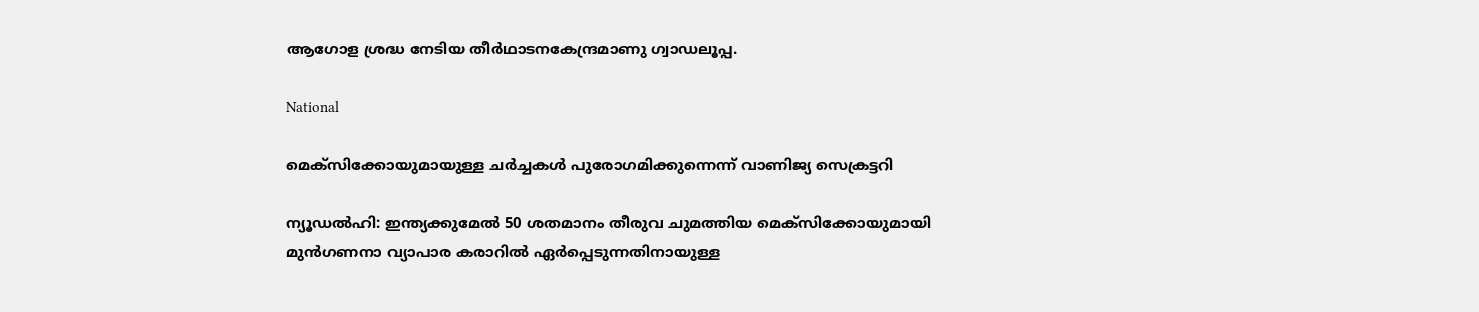ആഗോള ശ്രദ്ധ നേടിയ തീർഥാടനകേന്ദ്രമാണു ഗ്വാഡലൂപ്പ.

National

മെക്‌സിക്കോയുമായുള്ള ചര്‍ച്ചകള്‍ പുരോഗമിക്കുന്നെന്ന് വാണിജ്യ സെക്രട്ടറി

ന്യൂഡല്‍ഹി: ഇന്ത്യക്കുമേല്‍ 50 ശതമാനം തീരുവ ചുമത്തിയ മെക്‌സിക്കോയുമായി മുന്‍ഗണനാ വ്യാപാര കരാറില്‍ ഏര്‍പ്പെടുന്നതിനായുള്ള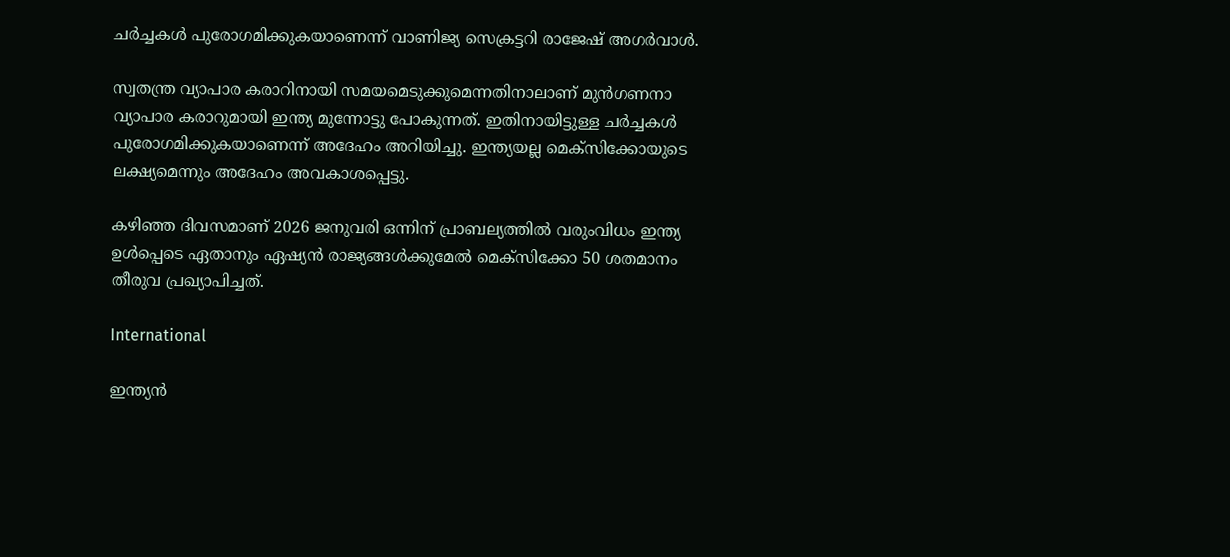ചര്‍ച്ചകള്‍ പുരോഗമിക്കുകയാണെന്ന് വാണിജ്യ സെക്രട്ടറി രാജേഷ് അഗര്‍വാള്‍.

സ്വതന്ത്ര വ്യാപാര കരാറിനായി സമയമെടുക്കുമെന്നതിനാലാണ് മുന്‍ഗണനാ വ്യാപാര കരാറുമായി ഇന്ത്യ മുന്നോട്ടു പോകുന്നത്. ഇതിനായിട്ടുള്ള ചര്‍ച്ചകള്‍ പുരോഗമിക്കുകയാണെന്ന് അദേഹം അറിയിച്ചു. ഇന്ത്യയല്ല മെക്സിക്കോയുടെ ലക്ഷ്യമെന്നും അദേഹം അവകാശപ്പെട്ടു.

കഴിഞ്ഞ ദിവസമാണ് 2026 ജനുവരി ഒന്നിന് പ്രാബല്യത്തില്‍ വരുംവിധം ഇന്ത്യ ഉള്‍പ്പെടെ ഏതാനും ഏഷ്യന്‍ രാജ്യങ്ങള്‍ക്കുമേല്‍ മെക്‌സിക്കോ 50 ശതമാനം തീരുവ പ്രഖ്യാപിച്ചത്.

International

ഇന്ത്യൻ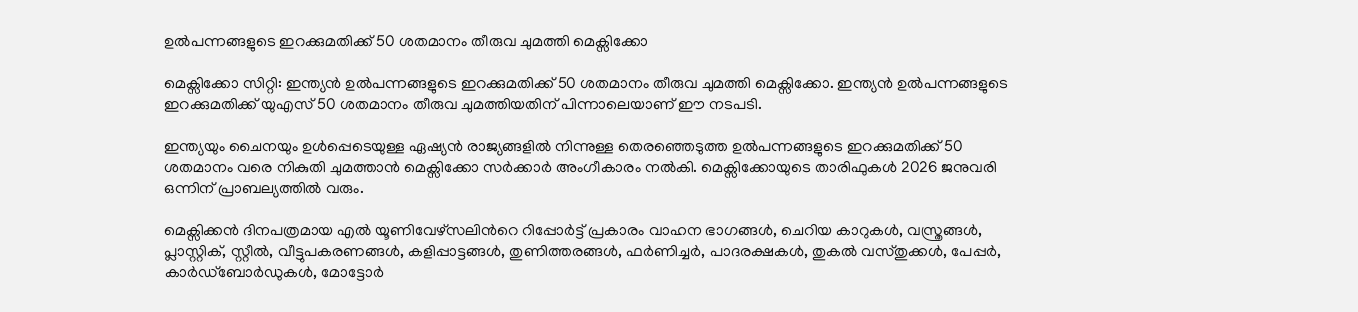ഉൽപന്നങ്ങളുടെ ഇറക്കുമതിക്ക് 50 ശതമാനം തീരുവ ചുമത്തി മെക്സിക്കോ

മെക്സിക്കോ സിറ്റി: ഇന്ത്യൻ ഉൽപന്നങ്ങളുടെ ഇറക്കുമതിക്ക് 50 ശതമാനം തീരുവ ചുമത്തി മെക്സിക്കോ. ഇന്ത്യൻ ഉൽപന്നങ്ങളുടെ ഇറക്കുമതിക്ക് യുഎസ് 50 ശതമാനം തീരുവ ചുമത്തിയതിന് പിന്നാലെയാണ് ഈ നടപടി.

ഇന്ത്യയും ചൈനയും ഉൾപ്പെടെയുള്ള ഏഷ്യൻ രാജ്യങ്ങളിൽ നിന്നുള്ള തെരഞ്ഞെടുത്ത ഉൽപന്നങ്ങളുടെ ഇറക്കുമതിക്ക് 50 ശതമാനം വരെ നികുതി ചുമത്താൻ മെക്സിക്കോ സർക്കാർ അംഗീകാരം നൽകി. മെക്സിക്കോയുടെ താരിഫുകൾ 2026 ജനുവരി ഒന്നിന് പ്രാബല്യത്തിൽ വരും.

മെക്സിക്കൻ ദിനപത്രമായ എൽ യൂണിവേഴ്സലിന്‍റെ റിപ്പോർട്ട് പ്രകാരം വാഹന ഭാഗങ്ങൾ, ചെറിയ കാറുകൾ, വസ്ത്രങ്ങൾ, പ്ലാസ്റ്റിക്, സ്റ്റീൽ, വീട്ടുപകരണങ്ങൾ, കളിപ്പാട്ടങ്ങൾ, തുണിത്തരങ്ങൾ, ഫർണിച്ചർ, പാദരക്ഷകൾ, തുകൽ വസ്തുക്കൾ, പേപ്പർ, കാർഡ്ബോർഡുകൾ, മോട്ടോർ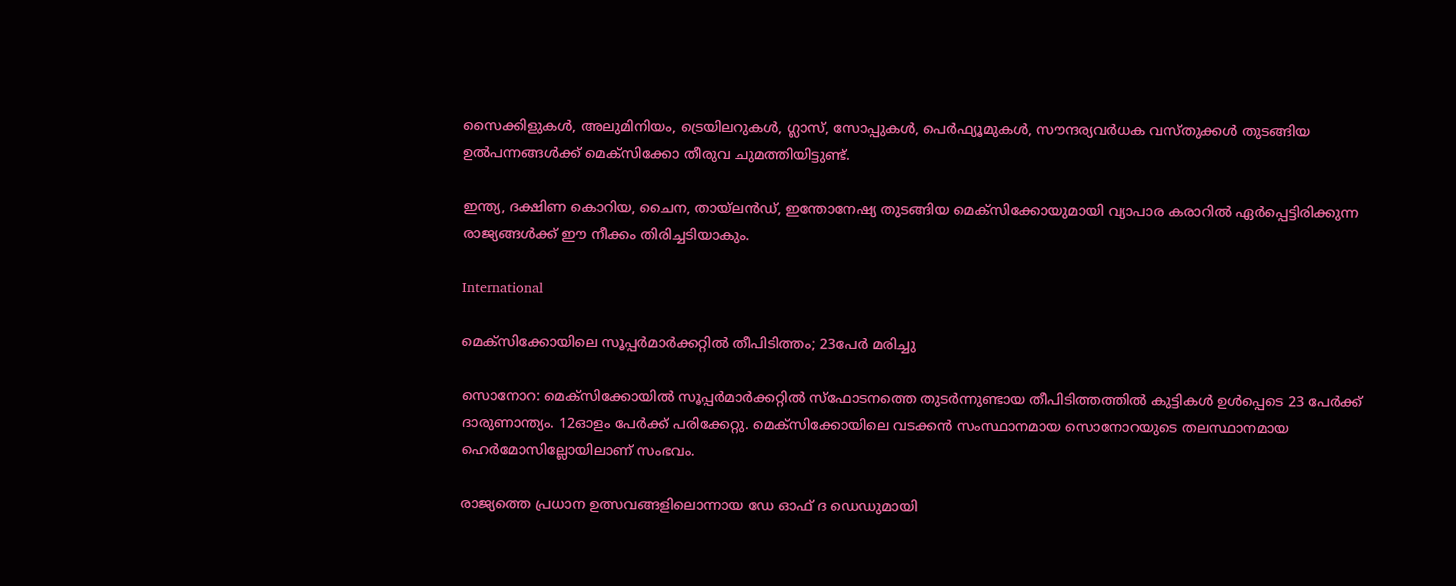സൈക്കിളുകൾ, അലുമിനിയം, ട്രെയിലറുകൾ, ഗ്ലാസ്, സോപ്പുകൾ, പെർഫ്യൂമുകൾ, സൗന്ദര്യവർധക വസ്തുക്കൾ തുടങ്ങിയ ഉൽപന്നങ്ങൾക്ക് മെക്സിക്കോ തീരുവ ചുമത്തിയിട്ടുണ്ട്.

ഇന്ത്യ, ദക്ഷിണ കൊറിയ, ചൈന, തായ്‌ലൻഡ്, ഇന്തോനേഷ്യ തുടങ്ങിയ മെക്സിക്കോയുമായി വ്യാപാര കരാറിൽ ഏർപ്പെട്ടിരിക്കുന്ന രാജ്യങ്ങൾക്ക് ഈ നീക്കം തിരിച്ചടിയാകും.

International

മെക്സിക്കോയിലെ സൂപ്പർമാർക്കറ്റിൽ തീപിടിത്തം; 23പേർ മരിച്ചു

സൊനോറ: മെക്‌സിക്കോയില്‍ സൂപ്പർമാർക്കറ്റിൽ സ്‌ഫോടനത്തെ തുടര്‍ന്നുണ്ടായ തീപിടിത്തത്തില്‍ കുട്ടികള്‍ ഉള്‍പ്പെടെ 23 പേര്‍ക്ക് ദാരുണാന്ത്യം. 12ഓളം പേര്‍ക്ക് പരിക്കേറ്റു. മെക്‌സിക്കോയിലെ വടക്കന്‍ സംസ്ഥാനമായ സൊനോറയുടെ തലസ്ഥാനമായ ഹെര്‍മോസില്ലോയിലാണ് സംഭവം.

രാജ്യത്തെ പ്രധാന ഉത്സവങ്ങളിലൊന്നായ ഡേ ഓഫ് ദ ഡെഡുമായി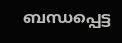ബന്ധപ്പെട്ട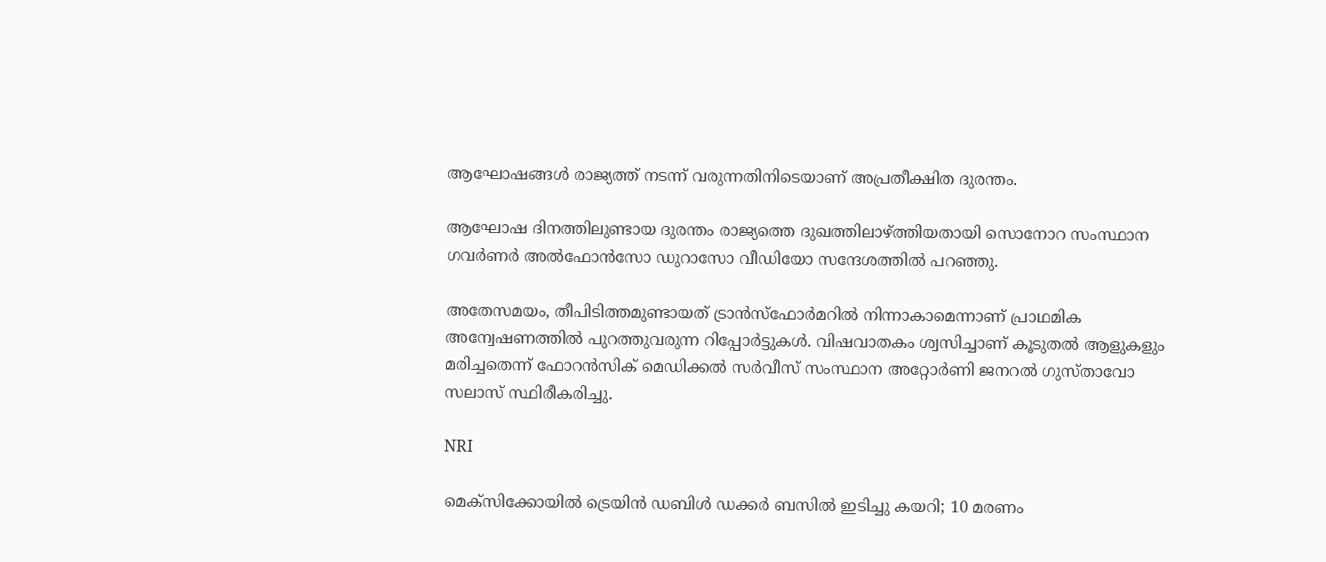ആഘോഷങ്ങൾ രാജ്യത്ത് നടന്ന് വരുന്നതിനിടെയാണ് അപ്രതീക്ഷിത ദുരന്തം.

ആഘോഷ ദിനത്തിലുണ്ടായ ദുരന്തം രാജ്യത്തെ ദുഖത്തിലാഴ്ത്തിയതായി സൊനോറ സംസ്ഥാന ഗവര്‍ണര്‍ അല്‍ഫോന്‍സോ ഡുറാസോ വീഡിയോ സന്ദേശത്തില്‍ പറഞ്ഞു.

അതേസമയം, തീപിടിത്തമുണ്ടായത് ട്രാന്‍സ്ഫോര്‍മറില്‍ നിന്നാകാമെന്നാണ് പ്രാഥമിക അന്വേഷണത്തില്‍ പുറത്തുവരുന്ന റിപ്പോര്‍ട്ടുകള്‍. വിഷവാതകം ശ്വസിച്ചാണ് കൂടുതൽ ആളുകളും മരിച്ചതെന്ന് ഫോറന്‍സിക് മെഡിക്കല്‍ സര്‍വീസ് സംസ്ഥാന അറ്റോര്‍ണി ജനറല്‍ ഗുസ്താവോ സലാസ് സ്ഥിരീകരിച്ചു.

NRI

മെക്സിക്കോയിൽ ട്രെയിൻ ഡബിൾ ഡക്കർ ബസിൽ ഇടിച്ചു കയറി; 10 മരണം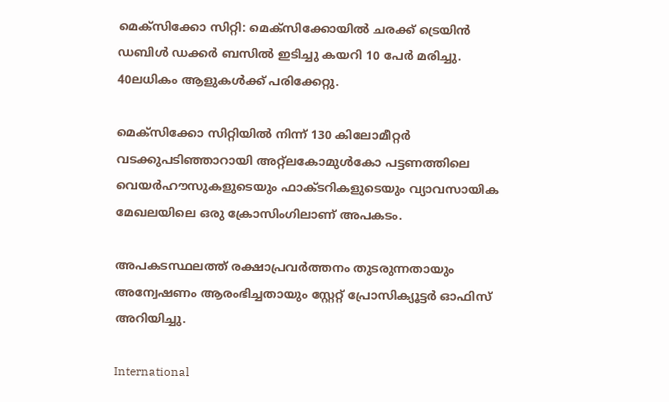മെക്സിക്കോ സിറ്റി: മെക്സിക്കോയിൽ ചരക്ക് ട്രെയിൻ ഡബിൾ ഡക്കർ ബസിൽ ഇടിച്ചു കയറി 10 പേർ മരിച്ചു. 40ലധികം ആളുകൾക്ക് പരിക്കേറ്റു.

മെക്സിക്കോ സിറ്റിയിൽ നിന്ന് 130 കിലോമീറ്റർ വടക്കുപടിഞ്ഞാറായി അറ്റ്ലകോമുൾകോ പട്ടണത്തിലെ വെയർഹൗസുകളുടെയും ഫാക്ടറികളുടെയും വ്യാവസായിക മേഖലയിലെ ഒരു ക്രോസിംഗിലാണ് അപകടം.

അപകടസ്ഥലത്ത് രക്ഷാപ്രവർത്തനം തുടരുന്നതായും അന്വേഷണം ആരംഭിച്ചതായും സ്റ്റേറ്റ് പ്രോസിക്യൂട്ടർ ഓഫിസ് അറിയിച്ചു.

International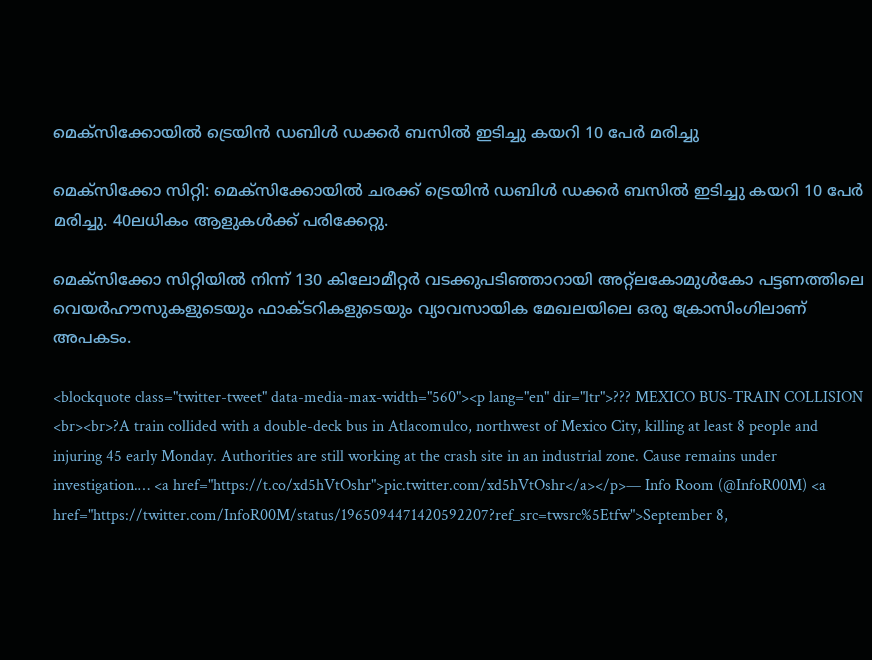മെക്സിക്കോയിൽ ട്രെയിൻ ഡബിൾ ഡക്കർ ബസിൽ ഇടിച്ചു കയറി 10 പേർ മരിച്ചു

മെക്സിക്കോ സിറ്റി: മെക്സിക്കോയിൽ ചരക്ക് ട്രെയിൻ ഡബിൾ ഡക്കർ ബസിൽ ഇടിച്ചു കയറി 10 പേർ മരിച്ചു. 40ലധികം ആളുകൾക്ക് പരിക്കേറ്റു.

മെക്സിക്കോ സിറ്റിയിൽ നിന്ന് 130 കിലോമീറ്റർ വടക്കുപടിഞ്ഞാറായി അറ്റ്ലകോമുൾകോ പട്ടണത്തിലെ വെയർഹൗസുകളുടെയും ഫാക്ടറികളുടെയും വ്യാവസായിക മേഖലയിലെ ഒരു ക്രോസിംഗിലാണ് അപകടം.

<blockquote class="twitter-tweet" data-media-max-width="560"><p lang="en" dir="ltr">??? MEXICO BUS-TRAIN COLLISION <br><br>?A train collided with a double-deck bus in Atlacomulco, northwest of Mexico City, killing at least 8 people and injuring 45 early Monday. Authorities are still working at the crash site in an industrial zone. Cause remains under investigation.… <a href="https://t.co/xd5hVtOshr">pic.twitter.com/xd5hVtOshr</a></p>— Info Room (@InfoR00M) <a href="https://twitter.com/InfoR00M/status/1965094471420592207?ref_src=twsrc%5Etfw">September 8,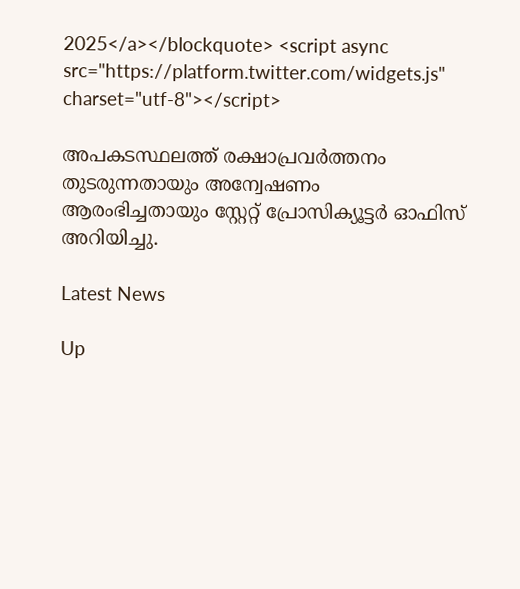2025</a></blockquote> <script async src="https://platform.twitter.com/widgets.js" charset="utf-8"></script>

അപകടസ്ഥലത്ത് രക്ഷാപ്രവർത്തനം തുടരുന്നതായും അന്വേഷണം ആരംഭിച്ചതായും സ്റ്റേറ്റ് പ്രോസിക്യൂട്ടർ ഓഫിസ് അറിയിച്ചു.

Latest News

Up